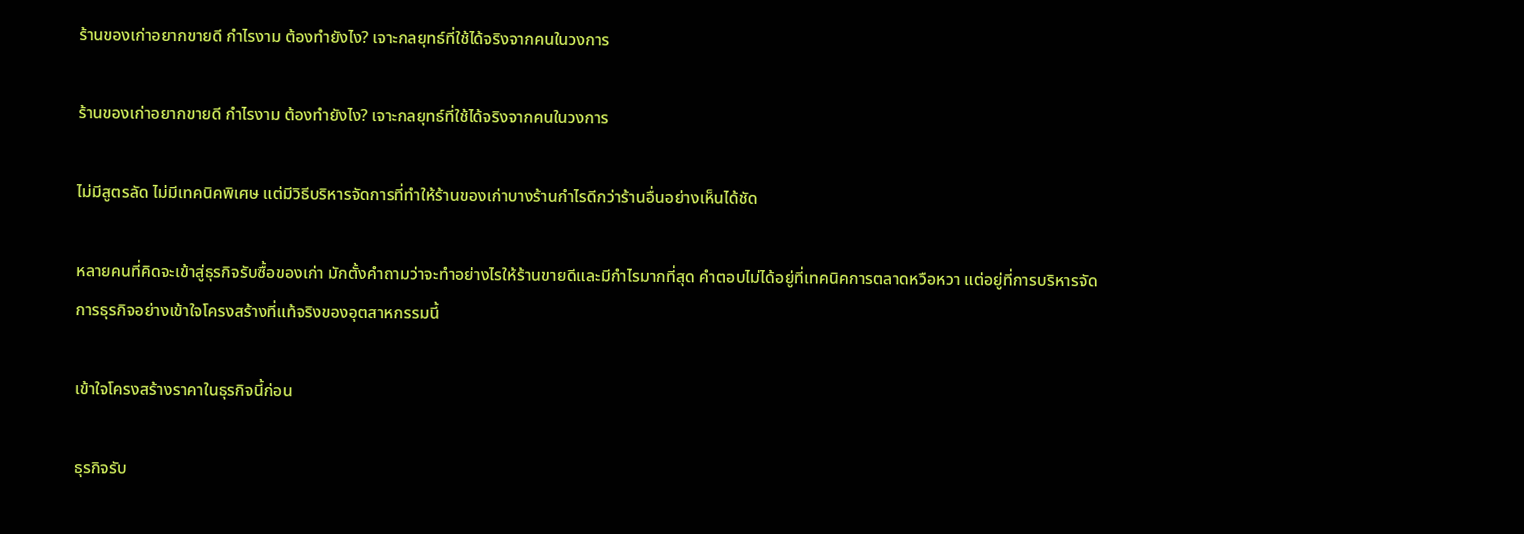ร้านของเก่าอยากขายดี กำไรงาม ต้องทำยังไง? เจาะกลยุทธ์ที่ใช้ได้จริงจากคนในวงการ

ร้านของเก่าอยากขายดี กำไรงาม ต้องทำยังไง? เจาะกลยุทธ์ที่ใช้ได้จริงจากคนในวงการ

ไม่มีสูตรลัด ไม่มีเทคนิคพิเศษ แต่มีวิธีบริหารจัดการที่ทำให้ร้านของเก่าบางร้านกำไรดีกว่าร้านอื่นอย่างเห็นได้ชัด

หลายคนที่คิดจะเข้าสู่ธุรกิจรับซื้อของเก่า มักตั้งคำถามว่าจะทำอย่างไรให้ร้านขายดีและมีกำไรมากที่สุด คำตอบไม่ได้อยู่ที่เทคนิคการตลาดหวือหวา แต่อยู่ที่การบริหารจัดการธุรกิจอย่างเข้าใจโครงสร้างที่แท้จริงของอุตสาหกรรมนี้

เข้าใจโครงสร้างราคาในธุรกิจนี้ก่อน

ธุรกิจรับ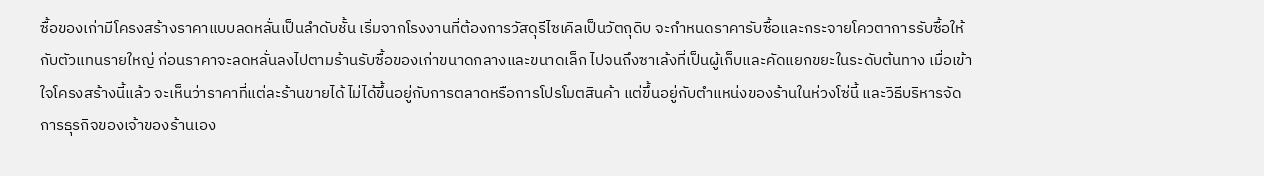ซื้อของเก่ามีโครงสร้างราคาแบบลดหลั่นเป็นลำดับชั้น เริ่มจากโรงงานที่ต้องการวัสดุรีไซเคิลเป็นวัตถุดิบ จะกำหนดราคารับซื้อและกระจายโควตาการรับซื้อให้กับตัวแทนรายใหญ่ ก่อนราคาจะลดหลั่นลงไปตามร้านรับซื้อของเก่าขนาดกลางและขนาดเล็ก ไปจนถึงซาเล้งที่เป็นผู้เก็บและคัดแยกขยะในระดับต้นทาง เมื่อเข้าใจโครงสร้างนี้แล้ว จะเห็นว่าราคาที่แต่ละร้านขายได้ ไม่ได้ขึ้นอยู่กับการตลาดหรือการโปรโมตสินค้า แต่ขึ้นอยู่กับตำแหน่งของร้านในห่วงโซ่นี้ และวิธีบริหารจัดการธุรกิจของเจ้าของร้านเอง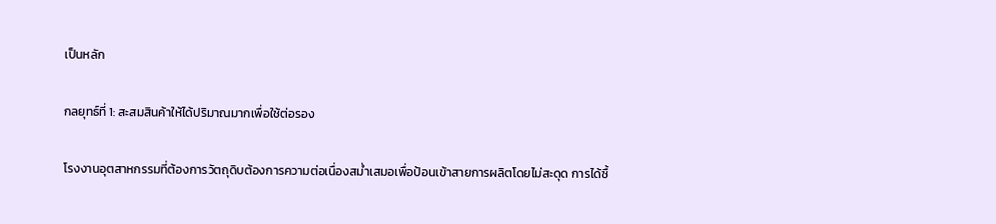เป็นหลัก

กลยุทธ์ที่ 1: สะสมสินค้าให้ได้ปริมาณมากเพื่อใช้ต่อรอง

โรงงานอุตสาหกรรมที่ต้องการวัตถุดิบต้องการความต่อเนื่องสม่ำเสมอเพื่อป้อนเข้าสายการผลิตโดยไม่สะดุด การได้ซื้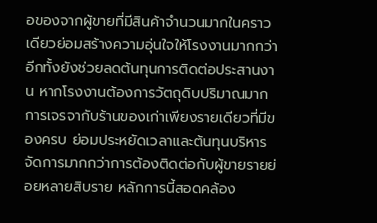อของจากผู้ขายที่มีสินค้าจำนวนมากในคราวเดียวย่อมสร้างความอุ่นใจให้โรงงานมากกว่า อีกทั้งยังช่วยลดต้นทุนการติดต่อประสานงาน หากโรงงานต้องการวัตถุดิบปริมาณมาก การเจรจากับร้านของเก่าเพียงรายเดียวที่มีของครบ ย่อมประหยัดเวลาและต้นทุนบริหารจัดการมากกว่าการต้องติดต่อกับผู้ขายรายย่อยหลายสิบราย หลักการนี้สอดคล้อง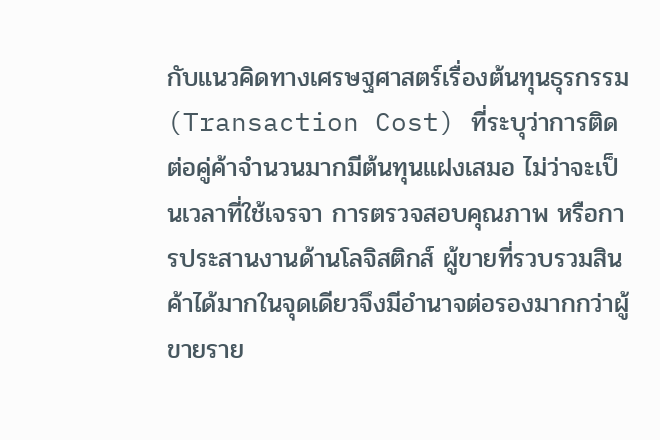กับแนวคิดทางเศรษฐศาสตร์เรื่องต้นทุนธุรกรรม (Transaction Cost) ที่ระบุว่าการติดต่อคู่ค้าจำนวนมากมีต้นทุนแฝงเสมอ ไม่ว่าจะเป็นเวลาที่ใช้เจรจา การตรวจสอบคุณภาพ หรือการประสานงานด้านโลจิสติกส์ ผู้ขายที่รวบรวมสินค้าได้มากในจุดเดียวจึงมีอำนาจต่อรองมากกว่าผู้ขายราย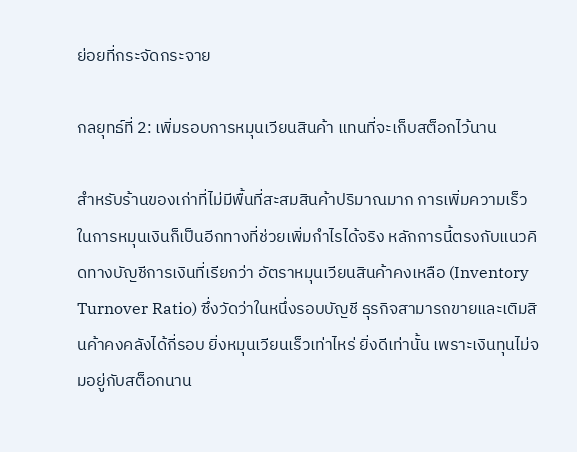ย่อยที่กระจัดกระจาย

กลยุทธ์ที่ 2: เพิ่มรอบการหมุนเวียนสินค้า แทนที่จะเก็บสต็อกไว้นาน

สำหรับร้านของเก่าที่ไม่มีพื้นที่สะสมสินค้าปริมาณมาก การเพิ่มความเร็วในการหมุนเงินก็เป็นอีกทางที่ช่วยเพิ่มกำไรได้จริง หลักการนี้ตรงกับแนวคิดทางบัญชีการเงินที่เรียกว่า อัตราหมุนเวียนสินค้าคงเหลือ (Inventory Turnover Ratio) ซึ่งวัดว่าในหนึ่งรอบบัญชี ธุรกิจสามารถขายและเติมสินค้าคงคลังได้กี่รอบ ยิ่งหมุนเวียนเร็วเท่าไหร่ ยิ่งดีเท่านั้น เพราะเงินทุนไม่จมอยู่กับสต็อกนาน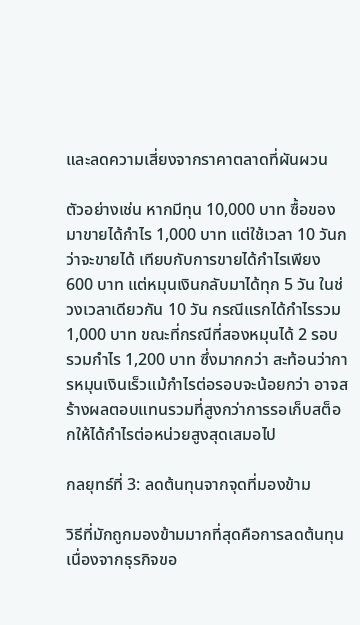และลดความเสี่ยงจากราคาตลาดที่ผันผวน

ตัวอย่างเช่น หากมีทุน 10,000 บาท ซื้อของมาขายได้กำไร 1,000 บาท แต่ใช้เวลา 10 วันกว่าจะขายได้ เทียบกับการขายได้กำไรเพียง 600 บาท แต่หมุนเงินกลับมาได้ทุก 5 วัน ในช่วงเวลาเดียวกัน 10 วัน กรณีแรกได้กำไรรวม 1,000 บาท ขณะที่กรณีที่สองหมุนได้ 2 รอบ รวมกำไร 1,200 บาท ซึ่งมากกว่า สะท้อนว่าการหมุนเงินเร็วแม้กำไรต่อรอบจะน้อยกว่า อาจสร้างผลตอบแทนรวมที่สูงกว่าการรอเก็บสต็อกให้ได้กำไรต่อหน่วยสูงสุดเสมอไป

กลยุทธ์ที่ 3: ลดต้นทุนจากจุดที่มองข้าม

วิธีที่มักถูกมองข้ามมากที่สุดคือการลดต้นทุน เนื่องจากธุรกิจขอ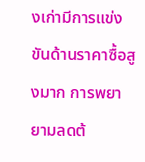งเก่ามีการแข่งขันด้านราคาซื้อสูงมาก การพยายามลดต้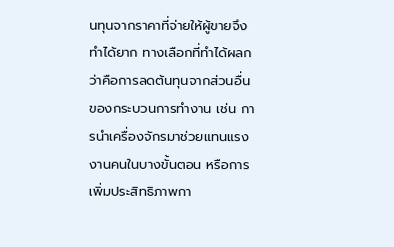นทุนจากราคาที่จ่ายให้ผู้ขายจึงทำได้ยาก ทางเลือกที่ทำได้ผลกว่าคือการลดต้นทุนจากส่วนอื่นของกระบวนการทำงาน เช่น การนำเครื่องจักรมาช่วยแทนแรงงานคนในบางขั้นตอน หรือการเพิ่มประสิทธิภาพกา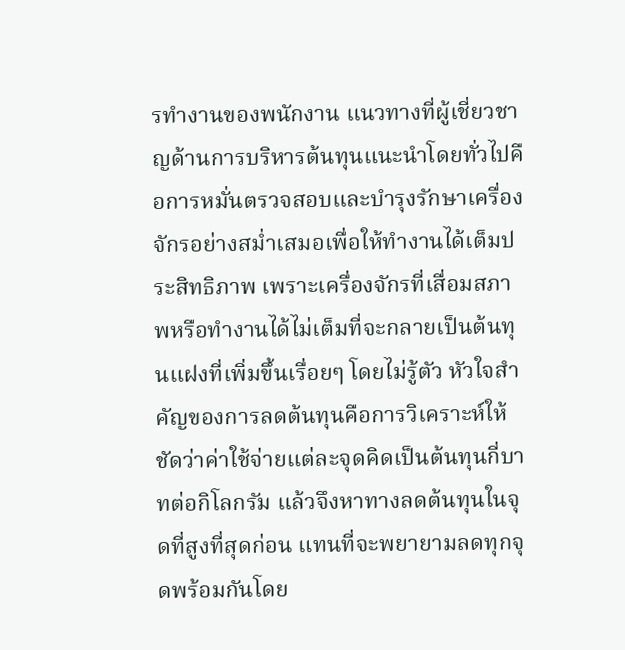รทำงานของพนักงาน แนวทางที่ผู้เชี่ยวชาญด้านการบริหารต้นทุนแนะนำโดยทั่วไปคือการหมั่นตรวจสอบและบำรุงรักษาเครื่องจักรอย่างสม่ำเสมอเพื่อให้ทำงานได้เต็มประสิทธิภาพ เพราะเครื่องจักรที่เสื่อมสภาพหรือทำงานได้ไม่เต็มที่จะกลายเป็นต้นทุนแฝงที่เพิ่มขึ้นเรื่อยๆ โดยไม่รู้ตัว หัวใจสำคัญของการลดต้นทุนคือการวิเคราะห์ให้ชัดว่าค่าใช้จ่ายแต่ละจุดคิดเป็นต้นทุนกี่บาทต่อกิโลกรัม แล้วจึงหาทางลดต้นทุนในจุดที่สูงที่สุดก่อน แทนที่จะพยายามลดทุกจุดพร้อมกันโดย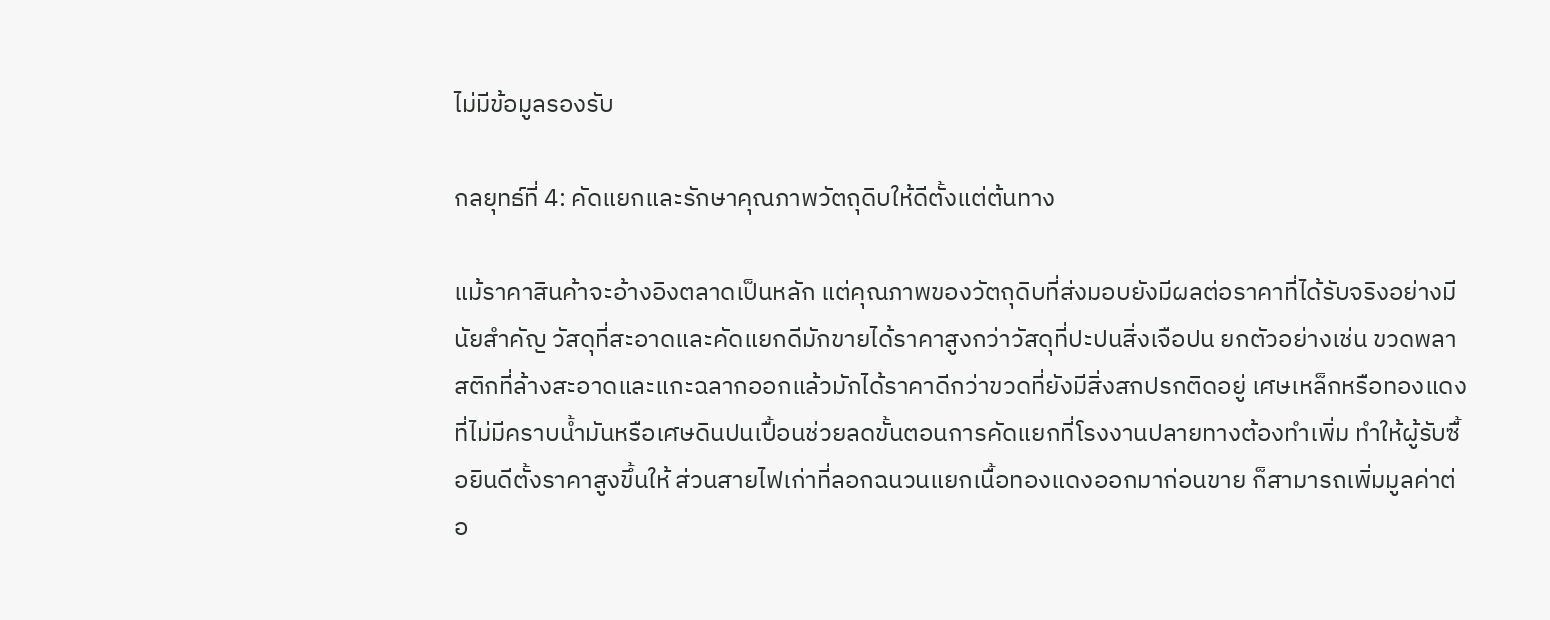ไม่มีข้อมูลรองรับ

กลยุทธ์ที่ 4: คัดแยกและรักษาคุณภาพวัตถุดิบให้ดีตั้งแต่ต้นทาง

แม้ราคาสินค้าจะอ้างอิงตลาดเป็นหลัก แต่คุณภาพของวัตถุดิบที่ส่งมอบยังมีผลต่อราคาที่ได้รับจริงอย่างมีนัยสำคัญ วัสดุที่สะอาดและคัดแยกดีมักขายได้ราคาสูงกว่าวัสดุที่ปะปนสิ่งเจือปน ยกตัวอย่างเช่น ขวดพลาสติกที่ล้างสะอาดและแกะฉลากออกแล้วมักได้ราคาดีกว่าขวดที่ยังมีสิ่งสกปรกติดอยู่ เศษเหล็กหรือทองแดงที่ไม่มีคราบน้ำมันหรือเศษดินปนเปื้อนช่วยลดขั้นตอนการคัดแยกที่โรงงานปลายทางต้องทำเพิ่ม ทำให้ผู้รับซื้อยินดีตั้งราคาสูงขึ้นให้ ส่วนสายไฟเก่าที่ลอกฉนวนแยกเนื้อทองแดงออกมาก่อนขาย ก็สามารถเพิ่มมูลค่าต่อ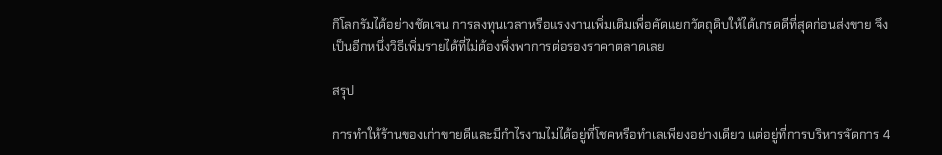กิโลกรัมได้อย่างชัดเจน การลงทุนเวลาหรือแรงงานเพิ่มเติมเพื่อคัดแยกวัตถุดิบให้ได้เกรดดีที่สุดก่อนส่งขาย จึงเป็นอีกหนึ่งวิธีเพิ่มรายได้ที่ไม่ต้องพึ่งพาการต่อรองราคาตลาดเลย

สรุป

การทำให้ร้านของเก่าขายดีและมีกำไรงามไม่ได้อยู่ที่โชคหรือทำเลเพียงอย่างเดียว แต่อยู่ที่การบริหารจัดการ 4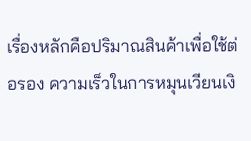เรื่องหลักคือปริมาณสินค้าเพื่อใช้ต่อรอง ความเร็วในการหมุนเวียนเงิ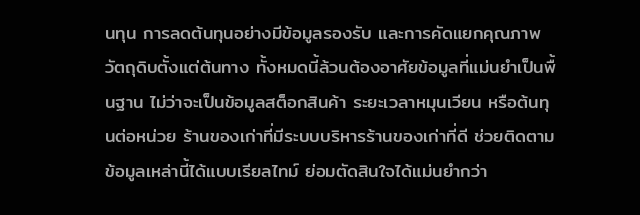นทุน การลดต้นทุนอย่างมีข้อมูลรองรับ และการคัดแยกคุณภาพวัตถุดิบตั้งแต่ต้นทาง ทั้งหมดนี้ล้วนต้องอาศัยข้อมูลที่แม่นยำเป็นพื้นฐาน ไม่ว่าจะเป็นข้อมูลสต็อกสินค้า ระยะเวลาหมุนเวียน หรือต้นทุนต่อหน่วย ร้านของเก่าที่มีระบบบริหารร้านของเก่าที่ดี ช่วยติดตามข้อมูลเหล่านี้ได้แบบเรียลไทม์ ย่อมตัดสินใจได้แม่นยำกว่า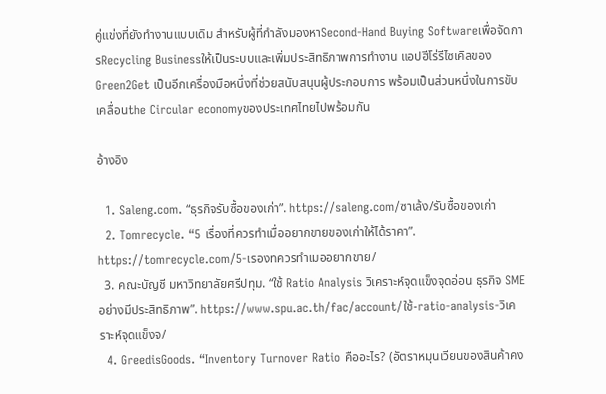คู่แข่งที่ยังทำงานแบบเดิม สำหรับผู้ที่กำลังมองหาSecond-Hand Buying Softwareเพื่อจัดการRecycling Businessให้เป็นระบบและเพิ่มประสิทธิภาพการทำงาน แอปฮีโร่รีไซเคิลของ Green2Get เป็นอีกเครื่องมือหนึ่งที่ช่วยสนับสนุนผู้ประกอบการ พร้อมเป็นส่วนหนึ่งในการขับเคลื่อนthe Circular economyของประเทศไทยไปพร้อมกัน

อ้างอิง

  1. Saleng.com. “ธุรกิจรับซื้อของเก่า”. https://saleng.com/ซาเล้ง/รับซื้อของเก่า
  2. Tomrecycle. “5 เรื่องที่ควรทำเมื่ออยากขายของเก่าให้ได้ราคา”. https://tomrecycle.com/5-เรองทควรทำเมออยากขาย/
  3. คณะบัญชี มหาวิทยาลัยศรีปทุม. “ใช้ Ratio Analysis วิเคราะห์จุดแข็งจุดอ่อน ธุรกิจ SME อย่างมีประสิทธิภาพ”. https://www.spu.ac.th/fac/account/ใช้-ratio-analysis-วิเคราะห์จุดแข็งจ/
  4. GreedisGoods. “Inventory Turnover Ratio คืออะไร? (อัตราหมุนเวียนของสินค้าคง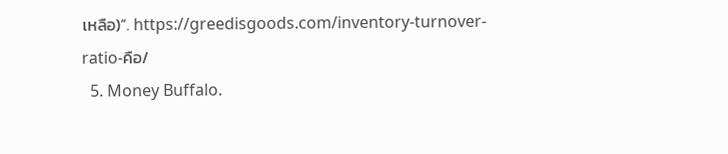เหลือ)”. https://greedisgoods.com/inventory-turnover-ratio-คือ/
  5. Money Buffalo.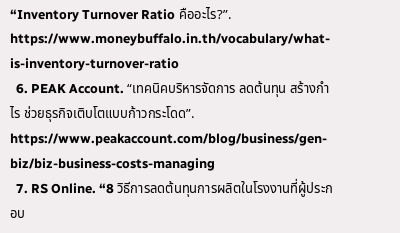“Inventory Turnover Ratio คืออะไร?”. https://www.moneybuffalo.in.th/vocabulary/what-is-inventory-turnover-ratio
  6. PEAK Account. “เทคนิคบริหารจัดการ ลดต้นทุน สร้างกำไร ช่วยธุรกิจเติบโตแบบก้าวกระโดด”. https://www.peakaccount.com/blog/business/gen-biz/biz-business-costs-managing
  7. RS Online. “8 วิธีการลดต้นทุนการผลิตในโรงงานที่ผู้ประกอบ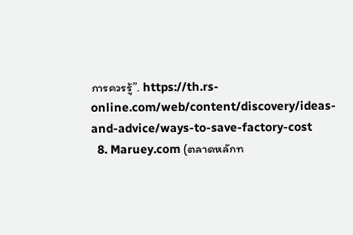การควรรู้”. https://th.rs-online.com/web/content/discovery/ideas-and-advice/ways-to-save-factory-cost
  8. Maruey.com (ตลาดหลักท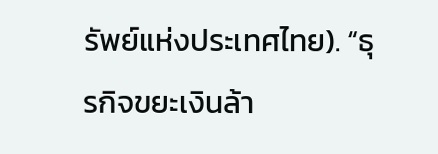รัพย์แห่งประเทศไทย). “ธุรกิจขยะเงินล้า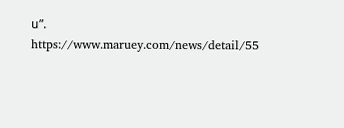น”. https://www.maruey.com/news/detail/55